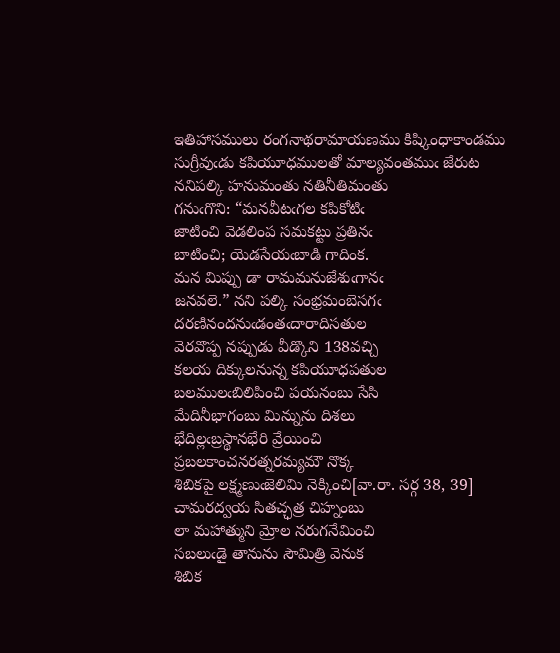ఇతిహాసములు రంగనాథరామాయణము కిష్కింధాకాండము
సుగ్రీవుఁడు కపియూధములతో మాల్యవంతముఁ జేరుట
ననిపల్కి హనుమంతు నతినీతిమంతు
గనుఁగొని: “మనవీటఁగల కపికోటిఁ
జాటించి వెడలింప సమకట్టు ప్రతినఁ
బాటించి; యెడసేయఁబాడి గాదింక.
మన మిప్పు డా రామమనుజేశుఁగానఁ
జనవలె.” నని పల్కి సంభ్రమంబెసగఁ
దరణినందనుఁడంతఁదారాదిసతుల
వెరవొప్ప నప్పుడు వీడ్కొని 138వచ్చి
కలయ దిక్కులనున్న కపియూధపతుల
బలములఁబిలిపించి పయనంబు సేసి
మేదినీభాగంబు మిన్నును దిశలు
భేదిల్లఁబ్రస్థానభేరి వ్రేయించి
ప్రబలకాంచనరత్నరమ్యమౌ నొక్క
శిబికపై లక్ష్మణుఁజెలిమి నెక్కించి[వా.రా. సర్గ 38, 39]
చామరద్వయ సితచ్ఛత్ర చిహ్నంబు
లా మహాత్ముని మ్రోల నరుగనేమించి
సబలుఁడై తానును సౌమిత్రి వెనుక
శిబిక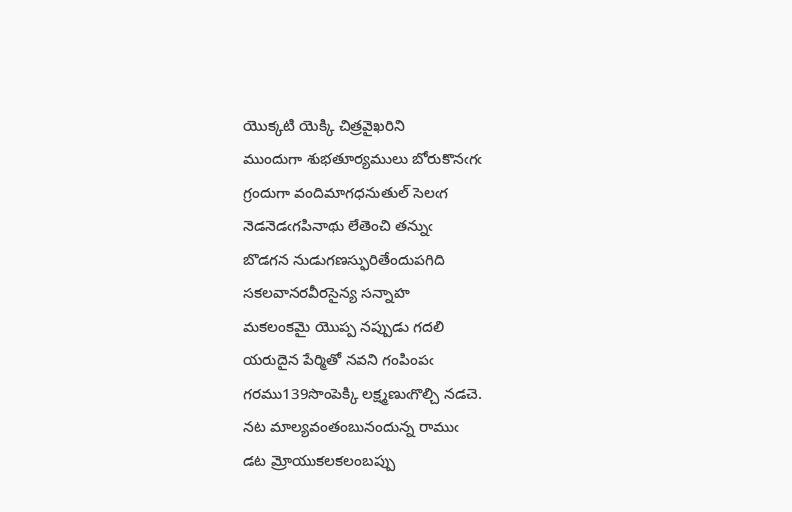యొక్కటి యెక్కి చిత్రవైఖరిని
ముందుగా శుభతూర్యములు బోరుకొనఁగఁ
గ్రందుగా వందిమాగధనుతుల్‌ సెలఁగ
నెడనెడఁగపినాథు లేతెంచి తన్నుఁ
బొడగన నుడుగణస్ఫురితేందుపగిది
సకలవానరవీరసైన్య సన్నాహ
మకలంకమై యొప్ప నప్పుడు గదలి
యరుదైన పేర్మితో నవని గంపింపఁ
గరము139సొంపెక్కి లక్ష్మణుఁగొల్చి నడచె.
నట మాల్యవంతంబునందున్న రాముఁ
డట మ్రోయుకలకలంబప్పు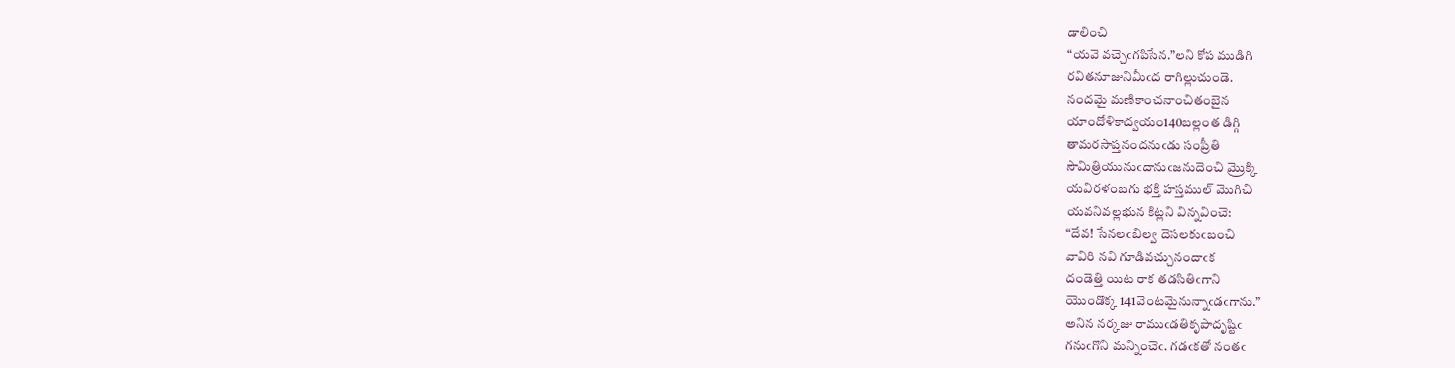డాలించి
“యవె వచ్చెఁగపిసేన.”లని కోప ముడిగి
రవితనూజునిమీఁద రాగిల్లుచుండె.
నందమై మణికాంచనాంచితంబైన
యాందోళికాద్వయం140బల్లంత డిగ్గి
తామరసాప్తనందనుఁడు సంప్రీతి
సౌమిత్రియునుఁదానుఁజనుదెంచి మ్రొక్కి
యవిరళంబగు భక్తి హస్తముల్‌ మొగిచి
యవనివల్లభున కిట్లని విన్నవించె:
“దేవ! సేనలఁబిల్వ దెసలకుఁబంచి
వావిరి నవి గూడివచ్చునందాఁక
దండెత్తి యిట రాక తడసితిఁగాని
యొండొక్క 141వెంటమైనున్నాఁడఁగాను.”
అనిన నర్కజు రాముఁడతికృపాదృష్టిఁ
గనుఁగొని మన్నించెఁ. గడఁకతో నంతఁ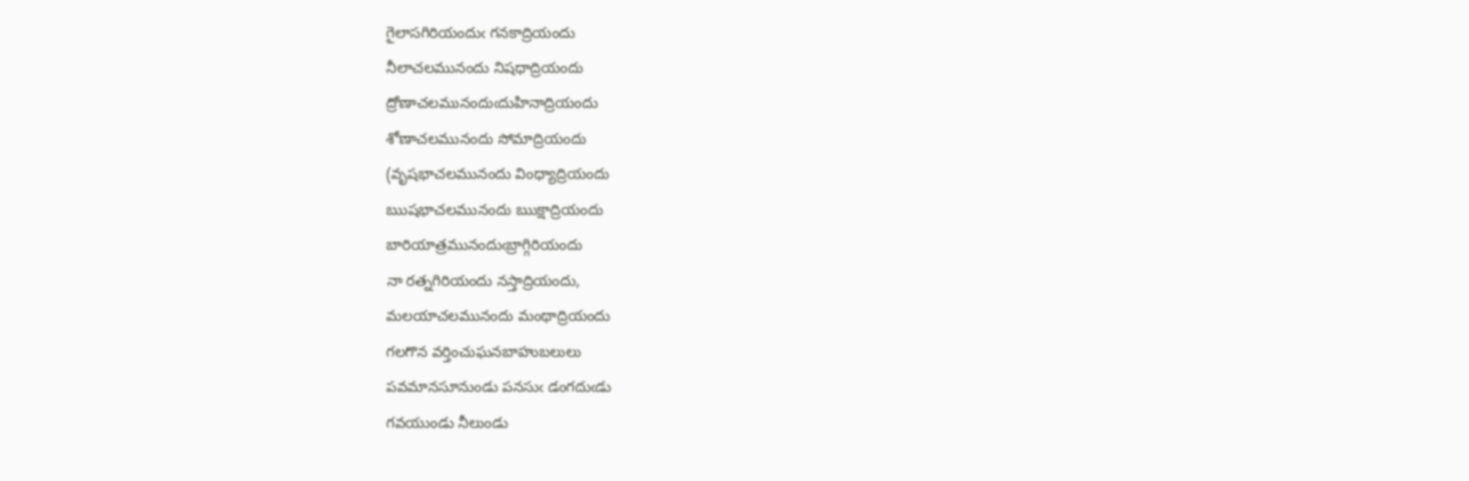గైలాసగిరియందుఁ గనకాద్రియందు
నీలాచలమునందు నిషధాద్రియందు
ద్రోణాచలమునందుఁదుహినాద్రియందు
శోణాచలమునందు సోమాద్రియందు
(వృషభాచలమునందు వింధ్యాద్రియందు
ఋషభాచలమునందు ఋక్షాద్రియందు
బారియాత్రమునందుఁబ్రాగ్గిరియందు
నా రత్నగిరియందు నస్తాద్రియందు,
మలయాచలమునందు మంథాద్రియందు
గలగొన వర్తించుఘనబాహుబలులు
పవమానసూనుండు పనసుఁ డంగదుఁడు
గవయుండు నీలుండు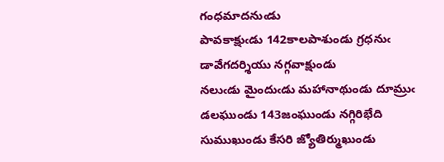గంధమాదనుఁడు
పావకాక్షుఁడు 142కాలపాశుండు గ్రధనుఁ
డావేగదర్శియు నగ్గవాక్షుండు
నలుఁడు మైందుఁడు మహానాథుండు దూమ్రుఁ
డలఘుండు 143జంఘుండు నగ్గిరిభేది
సుముఖుండు కేసరి జ్యోతిర్ముఖుండు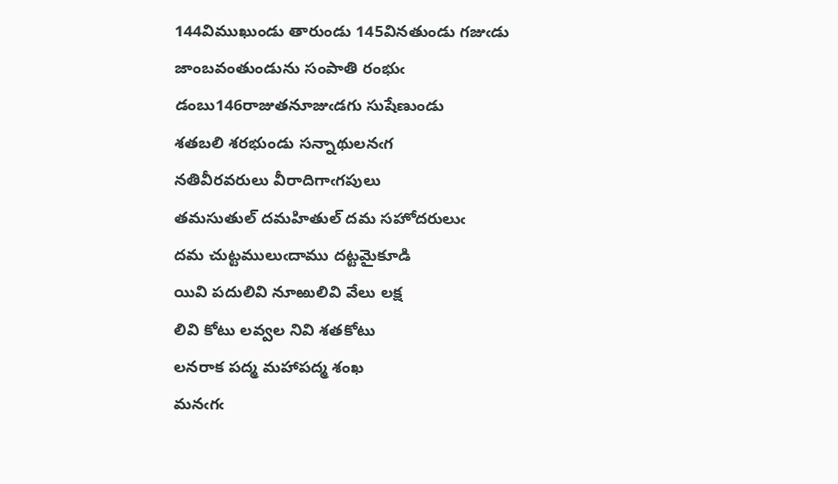144విముఖుండు తారుండు 145వినతుండు గజుఁడు
జాంబవంతుండును సంపాతి రంభుఁ
డంబు146రాజుతనూజుఁడగు సుషేణుండు
శతబలి శరభుండు సన్నాథులనఁగ
నతివీరవరులు వీరాదిగాఁగపులు
తమసుతుల్‌ దమహితుల్‌ దమ సహోదరులుఁ
దమ చుట్టములుఁదాము దట్టమైకూడి
యివి పదులివి నూఱులివి వేలు లక్ష
లివి కోటు లవ్వల నివి శతకోటు
లనరాక పద్మ మహాపద్మ శంఖ
మనఁగఁ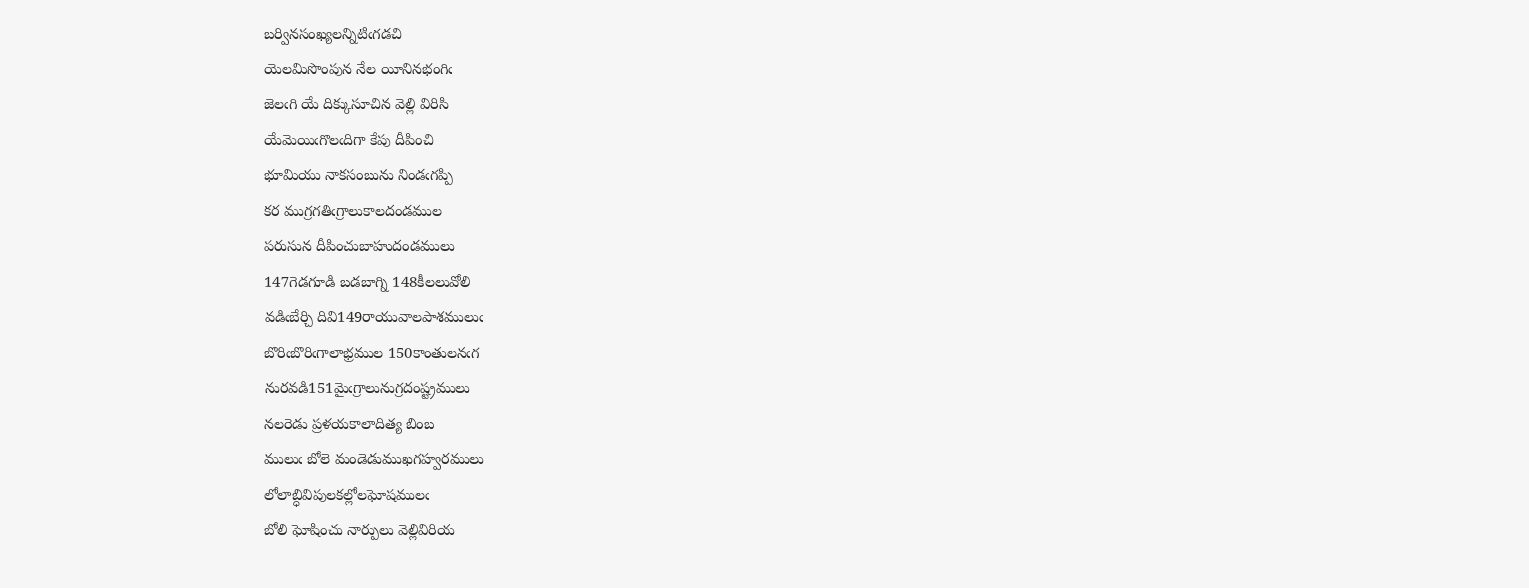బర్వినసంఖ్యలన్నిటిఁగడచి
యెలమిసొంపున నేల యీనినభంగిఁ
జెలఁగి యే దిక్కుసూచిన వెల్లి విరిసి
యేమెయిఁగొలఁదిగా కేపు దీపించి
భూమియు నాకసంబును నిండఁగప్పి
కర ముగ్రగతిఁగ్రాలుకాలదండముల
పరుసున దీపించుబాహుదండములు
147గెడగూడి బడబాగ్ని 148కీలలువోలి
వడిఁబేర్చి దివి149రాయువాలపాశములుఁ
బొరిఁబొరిఁగాలాభ్రముల 150కాంతులనఁగ
నురవడి151మైఁగ్రాలునుగ్రదంష్ట్రములు
నలరెడు ప్రళయకాలాదిత్య బింబ
ములుఁ బోలె మండెడుముఖగహ్వరములు
లోలాబ్ధివిపులకల్లోలఘోషములఁ
బోలి ఘోషించు నార్పులు వెల్లివిరియ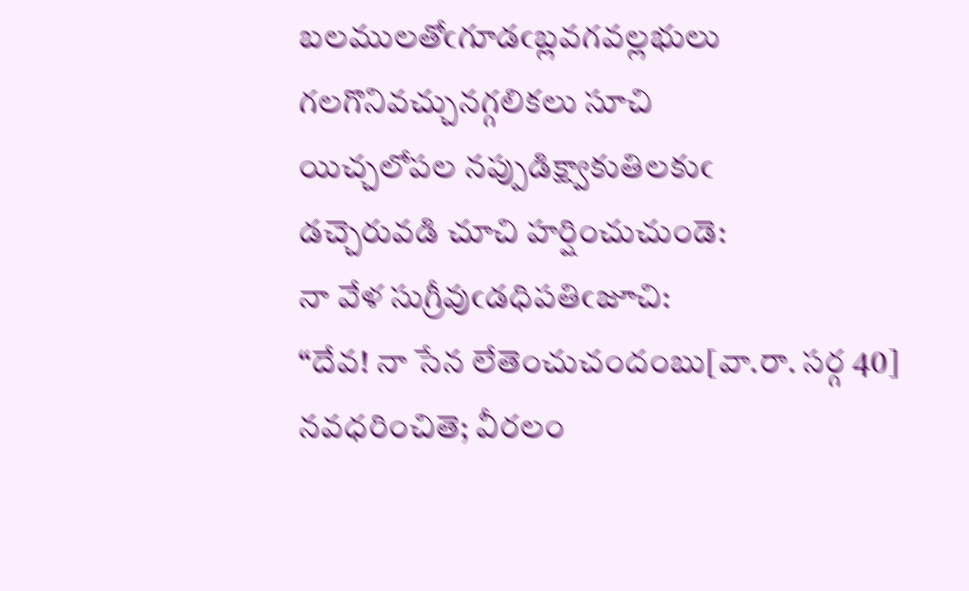బలములతోఁగూడఁబ్లవగవల్లభులు
గలగొనివచ్చునగ్గలికలు సూచి
యిచ్చలోపల నప్పుడిక్ష్వాకుతిలకుఁ
డచ్చెరువడి చూచి హర్షించుచుండె:
నా వేళ సుగ్రీవుఁడధిపతిఁజూచి:
“దేవ! నా సేన లేతెంచుచందంబు[వా.రా. సర్గ 40]
నవధరించితె; వీరలం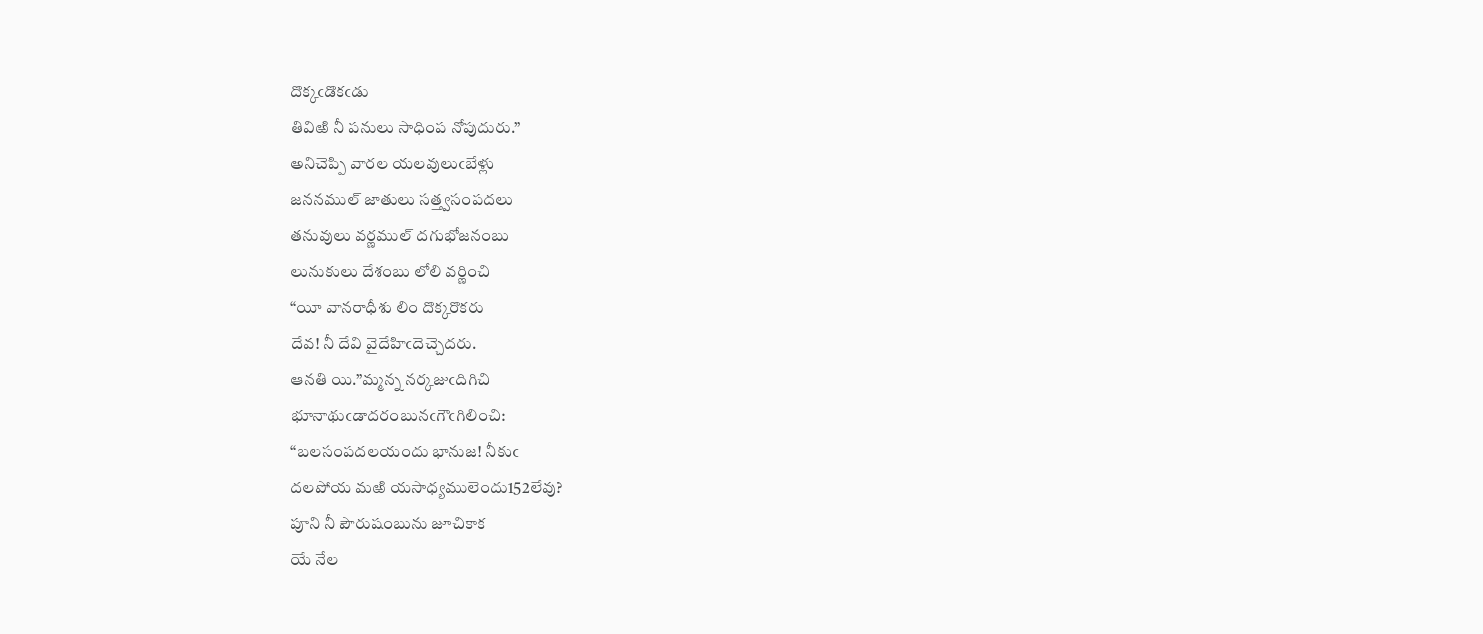దొక్కఁడొకఁడు
తివిఱి నీ పనులు సాధింప నోపుదురు.”
అనిచెప్పి వారల యలవులుఁబేళ్లు
జననముల్‌ జాతులు సత్త్వసంపదలు
తనువులు వర్ణముల్‌ దగుభోజనంబు
లునుకులు దేశంబు లోలి వర్ణించి
“యీ వానరాధీశు లిం దొక్కరొకరు
దేవ! నీ దేవి వైదేహిఁదెచ్చెదరు.
ఆనతి యి.”మ్మన్న నర్కజుఁదిగిచి
భూనాథుఁడాదరంబునఁగౌఁగిలించి:
“బలసంపదలయందు భానుజ! నీకుఁ
దలపోయ మఱి యసాధ్యములెందు152లేవు?
పూని నీ పౌరుషంబును జూచికాక
యే నేల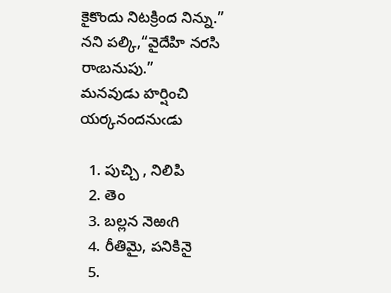కైకొందు నిటక్రింద నిన్ను.”
నని పల్కి,“వైదేహి నరసి రాఁబనుపు.”
మనవుడు హర్షించి యర్కనందనుఁడు

  1. పుచ్చి , నిలిపి
  2. తెం
  3. బల్లన నెఱఁగి
  4. రీతిమై, పనికినై
  5.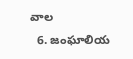వాల
  6. జంఘాలియ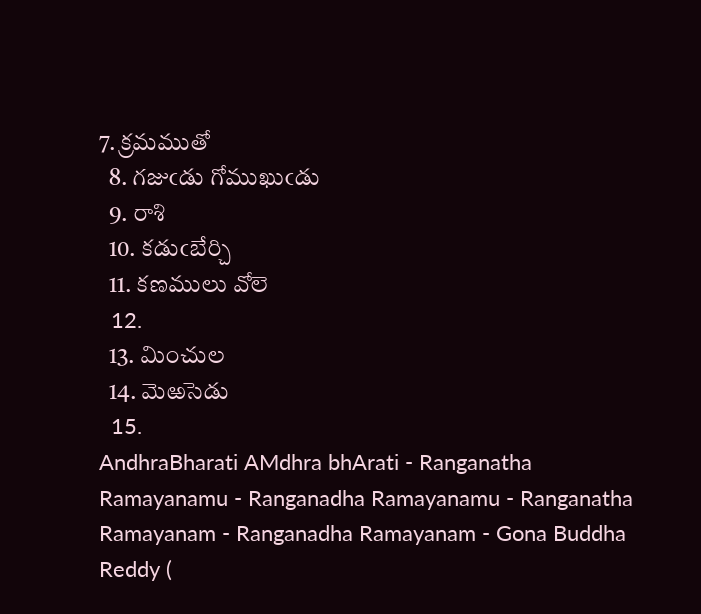7. క్రమముతో
  8. గజుఁడు గోముఖుఁడు
  9. రాశి
  10. కడుఁబేర్చి
  11. కణములు వోలె
  12.
  13. మించుల
  14. మెఱసెడు
  15.
AndhraBharati AMdhra bhArati - Ranganatha Ramayanamu - Ranganadha Ramayanamu - Ranganatha Ramayanam - Ranganadha Ramayanam - Gona Buddha Reddy (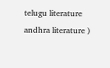telugu literature andhra literature )